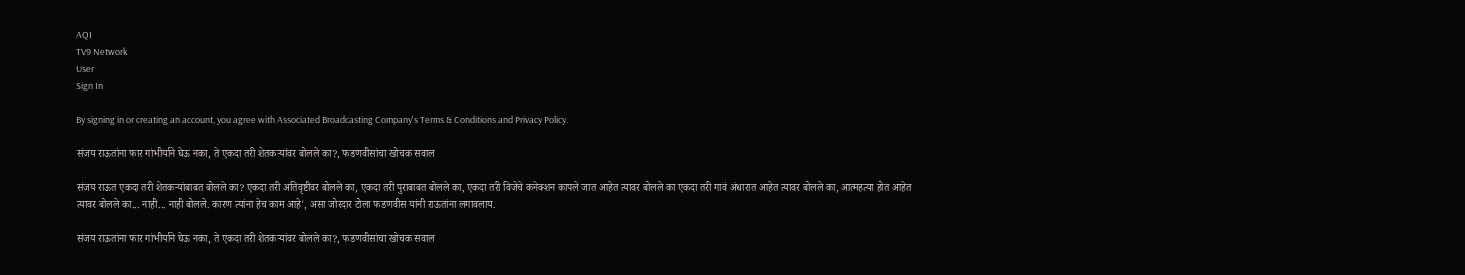AQI
TV9 Network
User
Sign In

By signing in or creating an account, you agree with Associated Broadcasting Company's Terms & Conditions and Privacy Policy.

संजय राऊतांना फार गांभीर्याने घेऊ नका, ते एकदा तरी शेतकऱ्यांवर बोलले का?, फडणवीसांचा खोचक सवाल

संजय राऊत एकदा तरी शेतकऱ्यांबाबत बोलले का? एकदा तरी अतिवृष्टीवर बोलले का, एकदा तरी पुराबाबत बोलले का, एकदा तरी विजेचे कनेक्शन कापले जात आहेत त्यावर बोलले का एकदा तरी गावं अंधारात आहेत त्यावर बोलले का, आत्महत्या होत आहेत त्यावर बोलले का... नाही... नाही बोलले. कारण त्यांना हेच काम आहे', असा जोरदार टोला फडणवीस यांनी राऊतांना लगावलाय.

संजय राऊतांना फार गांभीर्याने घेऊ नका, ते एकदा तरी शेतकऱ्यांवर बोलले का?, फडणवीसांचा खोचक सवाल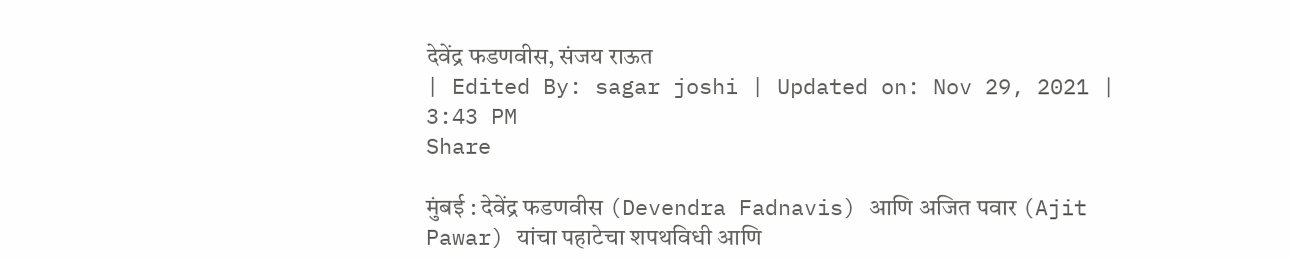देवेंद्र फडणवीस, संजय राऊत
| Edited By: sagar joshi | Updated on: Nov 29, 2021 | 3:43 PM
Share

मुंबई : देवेंद्र फडणवीस (Devendra Fadnavis) आणि अजित पवार (Ajit Pawar) यांचा पहाटेचा शपथविधी आणि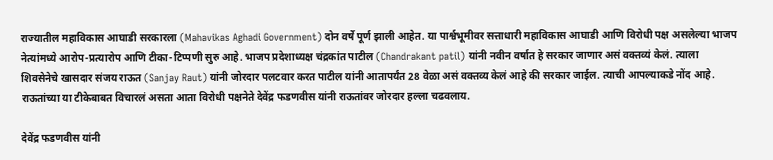राज्यातील महाविकास आघाडी सरकारला (Mahavikas Aghadi Government) दोन वर्षे पूर्ण झाली आहेत. या पार्श्वभूमीवर सत्ताधारी महाविकास आघाडी आणि विरोधी पक्ष असलेल्या भाजप नेत्यांमध्ये आरोप-प्रत्यारोप आणि टीका-टिप्पणी सुरु आहे. भाजप प्रदेशाध्यक्ष चंद्रकांत पाटील (Chandrakant patil) यांनी नवीन वर्षात हे सरकार जाणार असं वक्तव्यं केलं. त्याला शिवसेनेचे खासदार संजय राऊत (Sanjay Raut) यांनी जोरदार पलटवार करत पाटील यांनी आतापर्यंत 28 वेळा असं वक्तव्य केलं आहे की सरकार जाईल. त्याची आपल्याकडे नोंद आहे. राऊतांच्या या टीकेबाबत विचारलं असता आता विरोधी पक्षनेते देवेंद्र फडणवीस यांनी राऊतांवर जोरदार हल्ला चढवलाय.

देवेंद्र फडणवीस यांनी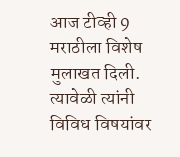आज टीव्ही 9 मराठीला विशेष मुलाखत दिली. त्यावेळी त्यांनी विविध विषयांवर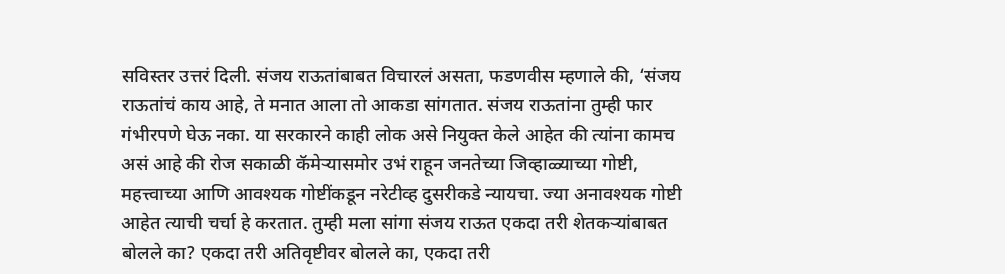सविस्तर उत्तरं दिली. संजय राऊतांबाबत विचारलं असता, फडणवीस म्हणाले की, ‘संजय राऊतांचं काय आहे, ते मनात आला तो आकडा सांगतात. संजय राऊतांना तुम्ही फार गंभीरपणे घेऊ नका. या सरकारने काही लोक असे नियुक्त केले आहेत की त्यांना कामच असं आहे की रोज सकाळी कॅमेऱ्यासमोर उभं राहून जनतेच्या जिव्हाळ्याच्या गोष्टी, महत्त्वाच्या आणि आवश्यक गोष्टींकडून नरेटीव्ह दुसरीकडे न्यायचा. ज्या अनावश्यक गोष्टी आहेत त्याची चर्चा हे करतात. तुम्ही मला सांगा संजय राऊत एकदा तरी शेतकऱ्यांबाबत बोलले का? एकदा तरी अतिवृष्टीवर बोलले का, एकदा तरी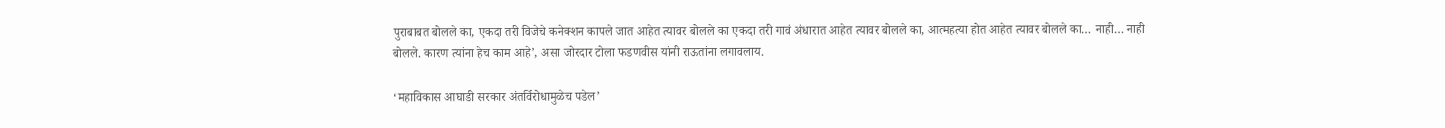पुराबाबत बोलले का, एकदा तरी विजेचे कनेक्शन कापले जात आहेत त्यावर बोलले का एकदा तरी गावं अंधारात आहेत त्यावर बोलले का, आत्महत्या होत आहेत त्यावर बोलले का… नाही… नाही बोलले. कारण त्यांना हेच काम आहे’, असा जोरदार टोला फडणवीस यांनी राऊतांना लगावलाय.

‘महाविकास आघाडी सरकार अंतर्विरोधामुळेच पडेल’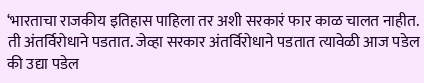‘भारताचा राजकीय इतिहास पाहिला तर अशी सरकारं फार काळ चालत नाहीत. ती अंतर्विरोधाने पडतात. जेव्हा सरकार अंतर्विरोधाने पडतात त्यावेळी आज पडेल की उद्या पडेल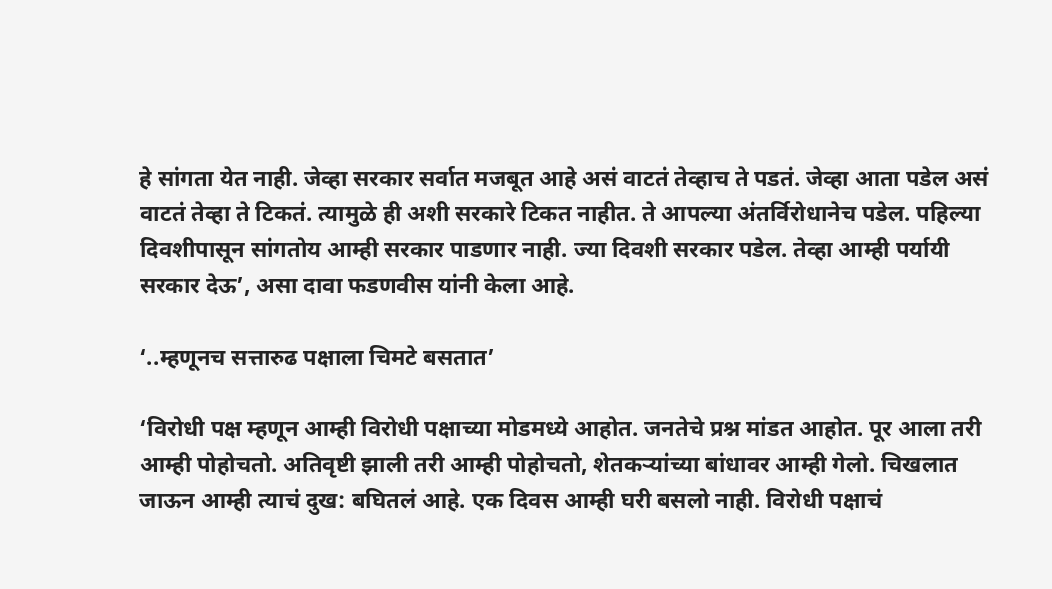हे सांगता येत नाही. जेव्हा सरकार सर्वात मजबूत आहे असं वाटतं तेव्हाच ते पडतं. जेव्हा आता पडेल असं वाटतं तेव्हा ते टिकतं. त्यामुळे ही अशी सरकारे टिकत नाहीत. ते आपल्या अंतर्विरोधानेच पडेल. पहिल्या दिवशीपासून सांगतोय आम्ही सरकार पाडणार नाही. ज्या दिवशी सरकार पडेल. तेव्हा आम्ही पर्यायी सरकार देऊ’, असा दावा फडणवीस यांनी केला आहे.

‘..म्हणूनच सत्तारुढ पक्षाला चिमटे बसतात’

‘विरोधी पक्ष म्हणून आम्ही विरोधी पक्षाच्या मोडमध्ये आहोत. जनतेचे प्रश्न मांडत आहोत. पूर आला तरी आम्ही पोहोचतो. अतिवृष्टी झाली तरी आम्ही पोहोचतो, शेतकऱ्यांच्या बांधावर आम्ही गेलो. चिखलात जाऊन आम्ही त्याचं दुख: बघितलं आहे. एक दिवस आम्ही घरी बसलो नाही. विरोधी पक्षाचं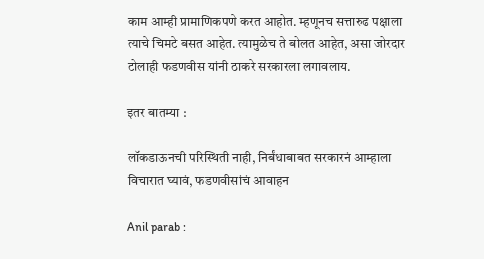काम आम्ही प्रामाणिकपणे करत आहोत. म्हणूनच सत्तारुढ पक्षाला त्याचे चिमटे बसत आहेत. त्यामुळेच ते बोलत आहेत, असा जोरदार टोलाही फडणवीस यांनी ठाकरे सरकारला लगावलाय.

इतर बातम्या :

लॉकडाऊनची परिस्थिती नाही, निर्बंधाबाबत सरकारनं आम्हाला विचारात घ्यावं, फडणवीसांचं आवाहन

Anil parab :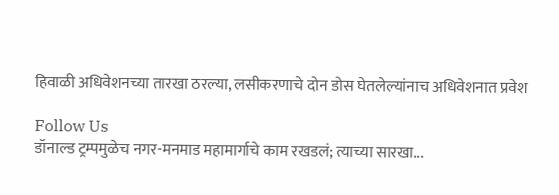हिवाळी अधिवेशनच्या तारखा ठरल्या, लसीकरणाचे दोन डोस घेतलेल्यांनाच अधिवेशनात प्रवेश

Follow Us
डॉनाल्ड ट्रम्पमुळेच नगर-मनमाड महामार्गाचे काम रखडलं; त्याच्या सारखा...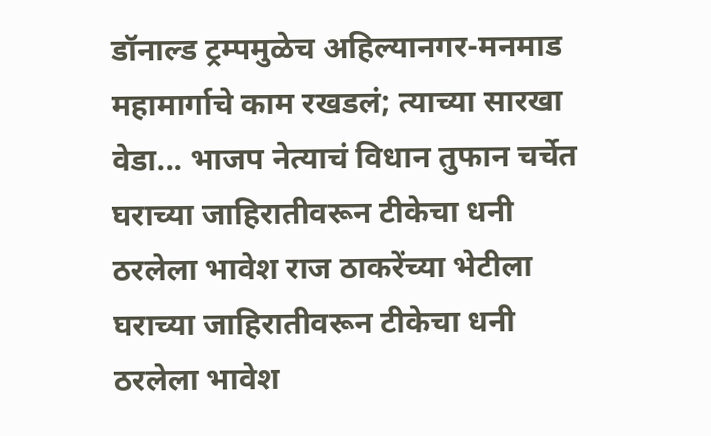डॉनाल्ड ट्रम्पमुळेच अहिल्यानगर-मनमाड महामार्गाचे काम रखडलं; त्याच्या सारखा वेडा... भाजप नेत्याचं विधान तुफान चर्चेत
घराच्या जाहिरातीवरून टीकेचा धनी ठरलेला भावेश राज ठाकरेंच्या भेटीला
घराच्या जाहिरातीवरून टीकेचा धनी ठरलेला भावेश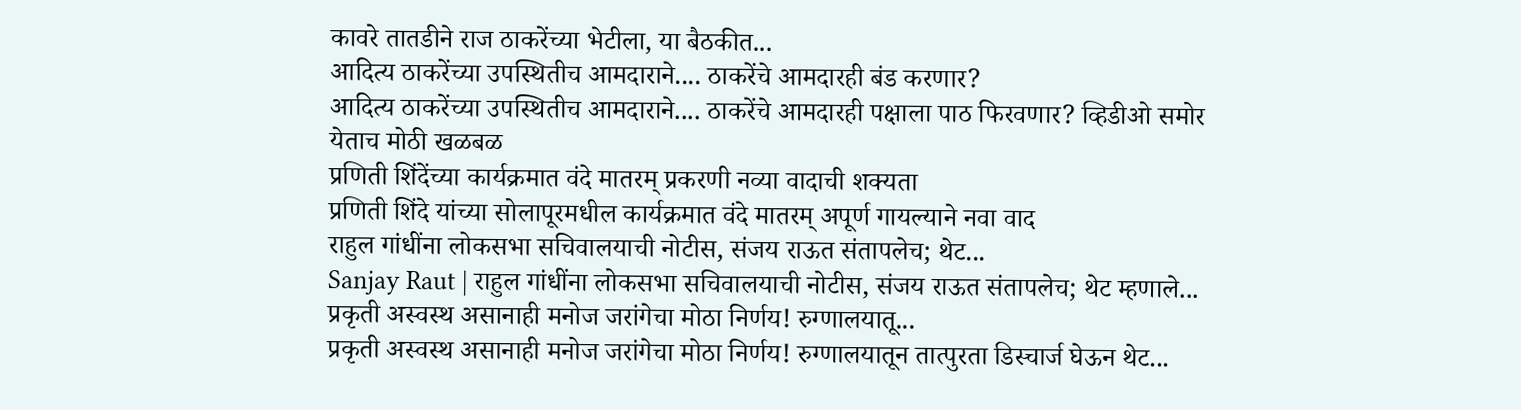कावरे तातडीने राज ठाकरेंच्या भेटीला, या बैठकीत...
आदित्य ठाकरेंच्या उपस्थितीच आमदाराने.... ठाकरेंचे आमदारही बंड करणार?
आदित्य ठाकरेंच्या उपस्थितीच आमदाराने.... ठाकरेंचे आमदारही पक्षाला पाठ फिरवणार? व्हिडीओ समोर येताच मोठी खळबळ
प्रणिती शिंदेंच्या कार्यक्रमात वंदे मातरम् प्रकरणी नव्या वादाची शक्यता
प्रणिती शिंदे यांच्या सोलापूरमधील कार्यक्रमात वंदे मातरम् अपूर्ण गायल्याने नवा वाद
राहुल गांधींना लोकसभा सचिवालयाची नोटीस, संजय राऊत संतापलेच; थेट...
Sanjay Raut | राहुल गांधींना लोकसभा सचिवालयाची नोटीस, संजय राऊत संतापलेच; थेट म्हणाले...
प्रकृती अस्वस्थ असानाही मनोज जरांगेचा मोठा निर्णय! रुग्णालयातू...
प्रकृती अस्वस्थ असानाही मनोज जरांगेचा मोठा निर्णय! रुग्णालयातून तात्पुरता डिस्चार्ज घेऊन थेट...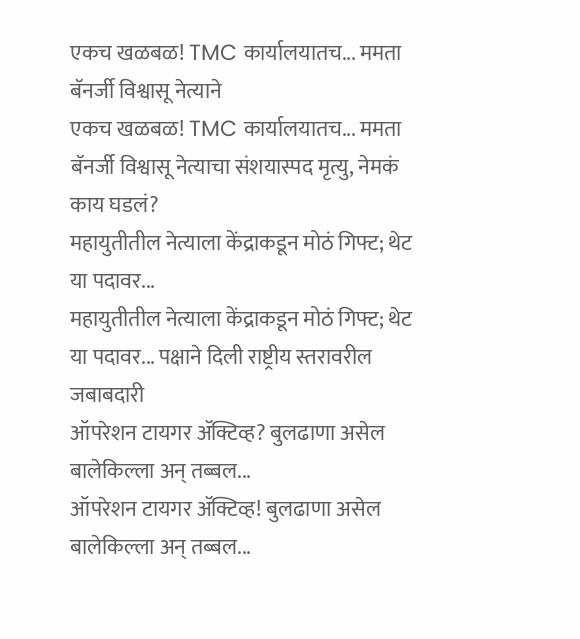एकच खळबळ! TMC कार्यालयातच... ममता बॅनर्जी विश्वासू नेत्याने
एकच खळबळ! TMC कार्यालयातच... ममता बॅनर्जी विश्वासू नेत्याचा संशयास्पद मृत्यु, नेमकं काय घडलं?
महायुतीतील नेत्याला केंद्राकडून मोठं गिफ्ट; थेट या पदावर...
महायुतीतील नेत्याला केंद्राकडून मोठं गिफ्ट; थेट या पदावर... पक्षाने दिली राष्ट्रीय स्तरावरील जबाबदारी
ऑपरेशन टायगर ॲक्टिव्ह? बुलढाणा असेल बालेकिल्ला अन् तब्बल...
ऑपरेशन टायगर ॲक्टिव्ह! बुलढाणा असेल बालेकिल्ला अन् तब्बल...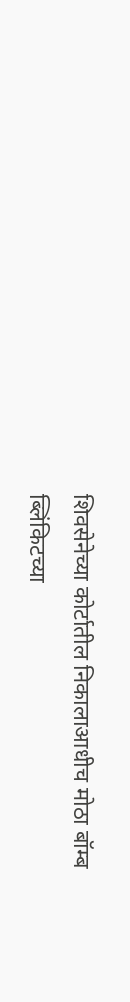शिवसेनेच्या कोर्टातील निकालाआधीच मोठा बॉम्ब
ब्लिंकिटच्या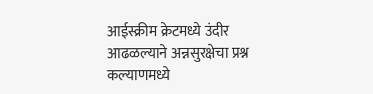आईस्क्रीम क्रेटमध्ये उंदीर आढळल्याने अन्नसुरक्षेचा प्रश्न
कल्याणमध्ये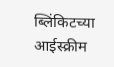ब्लिंकिटच्या आईस्क्रीम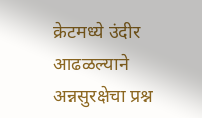क्रेटमध्ये उंदीर आढळल्याने अन्नसुरक्षेचा प्रश्न